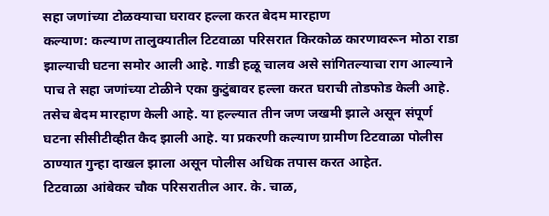सहा जणांच्या टोळक्याचा घरावर हल्ला करत बेदम मारहाण
कल्याण: कल्याण तालुक्यातील टिटवाळा परिसरात किरकोळ कारणावरून मोठा राडा झाल्याची घटना समोर आली आहे. गाडी हळू चालव असे सांगितल्याचा राग आल्याने पाच ते सहा जणांच्या टोळीने एका कुटुंबावर हल्ला करत घराची तोडफोड केली आहे. तसेच बेदम मारहाण केली आहे. या हल्ल्यात तीन जण जखमी झाले असून संपूर्ण घटना सीसीटीव्हीत कैद झाली आहे. या प्रकरणी कल्याण ग्रामीण टिटवाळा पोलीस ठाण्यात गुन्हा दाखल झाला असून पोलीस अधिक तपास करत आहेत.
टिटवाळा आंबेकर चौक परिसरातील आर. के. चाळ,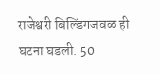राजेश्वरी बिल्डिंगजवळ ही घटना घडली. 50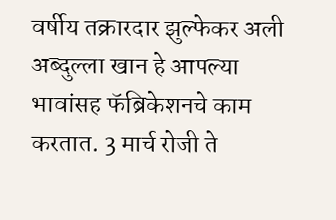वर्षीय तक्रारदार झुल्फेकर अली अब्दुल्ला खान हे आपल्या भावांसह फॅब्रिकेशनचे काम करतात. 3 मार्च रोजी ते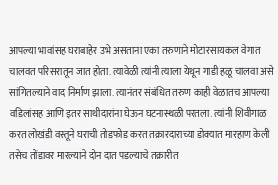आपल्या भावांसह घराबाहेर उभे असताना एका तरुणाने मोटारसायकल वेगात चालवत परिसरातून जात होता. त्यावेळी त्यांनी त्याला येथून गाडी हळू चालवा असे सांगितल्याने वाद निर्माण झाला. त्यानंतर संबंधित तरुण काही वेळातच आपल्या वडिलांसह आणि इतर साथीदारांना घेऊन घटनास्थळी परतला. त्यांनी शिवीगाळ करत लोखंडी वस्तूने घराची तोडफोड करत तक्रारदाराच्या डोक्यात मारहाण केली तसेच तोंडावर मारल्याने दोन दात पडल्याचे तक्रारीत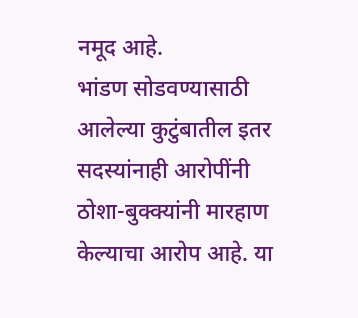नमूद आहे.
भांडण सोडवण्यासाठी आलेल्या कुटुंबातील इतर सदस्यांनाही आरोपींनी ठोशा-बुक्क्यांनी मारहाण केल्याचा आरोप आहे. या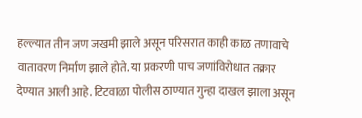हल्ल्यात तीन जण जखमी झाले असून परिसरात काही काळ तणावाचे वातावरण निर्माण झाले होते. या प्रकरणी पाच जणांविरोधात तक्रार देण्यात आली आहे. टिटवाळा पोलीस ठाण्यात गुन्हा दाखल झाला असून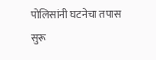पोलिसांनी घटनेचा तपास सुरू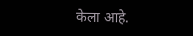केला आहे.